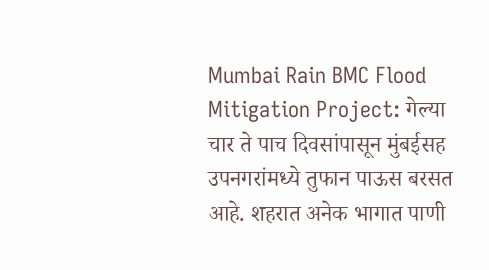Mumbai Rain BMC Flood Mitigation Project: गेल्या चार ते पाच दिवसांपासून मुंबईसह उपनगरांमध्ये तुफान पाऊस बरसत आहे. शहरात अनेक भागात पाणी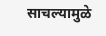साचल्यामुळे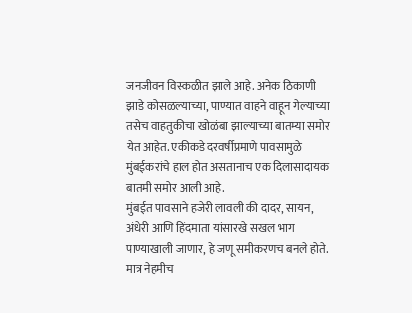जनजीवन विस्कळीत झाले आहे. अनेक ठिकाणी झाडे कोसळल्याच्या, पाण्यात वाहने वाहून गेल्याच्या तसेच वाहतुकीचा खोळंबा झाल्याच्या बातम्या समोर येत आहेत. एकीकडे दरवर्षीप्रमाणे पावसामुळे मुंबईकरांचे हाल होत असतानाच एक दिलासादायक बातमी समोर आली आहे.
मुंबईत पावसाने हजेरी लावली की दादर, सायन, अंधेरी आणि हिंदमाता यांसारखे सखल भाग पाण्याखाली जाणार, हे जणू समीकरणच बनले होते. मात्र नेहमीच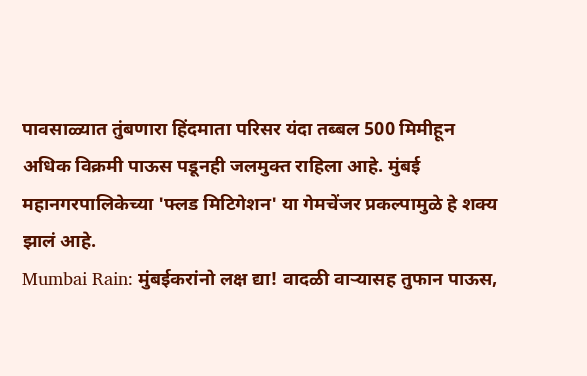पावसाळ्यात तुंबणारा हिंदमाता परिसर यंदा तब्बल 500 मिमीहून अधिक विक्रमी पाऊस पडूनही जलमुक्त राहिला आहे. मुंबई महानगरपालिकेच्या 'फ्लड मिटिगेशन' या गेमचेंजर प्रकल्पामुळे हे शक्य झालं आहे.
Mumbai Rain: मुंबईकरांनो लक्ष द्या! वादळी वाऱ्यासह तुफान पाऊस,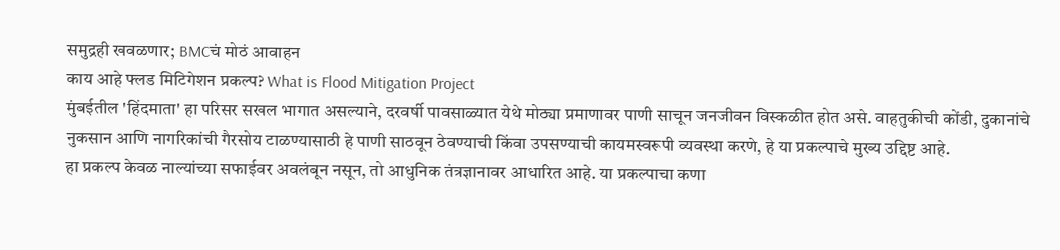समुद्रही खवळणार; BMCचं मोठं आवाहन
काय आहे फ्लड मिटिगेशन प्रकल्प? What is Flood Mitigation Project
मुंबईतील 'हिंदमाता' हा परिसर सखल भागात असल्याने, दरवर्षी पावसाळ्यात येथे मोठ्या प्रमाणावर पाणी साचून जनजीवन विस्कळीत होत असे. वाहतुकीची कोंडी, दुकानांचे नुकसान आणि नागरिकांची गैरसोय टाळण्यासाठी हे पाणी साठवून ठेवण्याची किंवा उपसण्याची कायमस्वरूपी व्यवस्था करणे, हे या प्रकल्पाचे मुख्य उद्दिष्ट आहे.
हा प्रकल्प केवळ नाल्यांच्या सफाईवर अवलंबून नसून, तो आधुनिक तंत्रज्ञानावर आधारित आहे. या प्रकल्पाचा कणा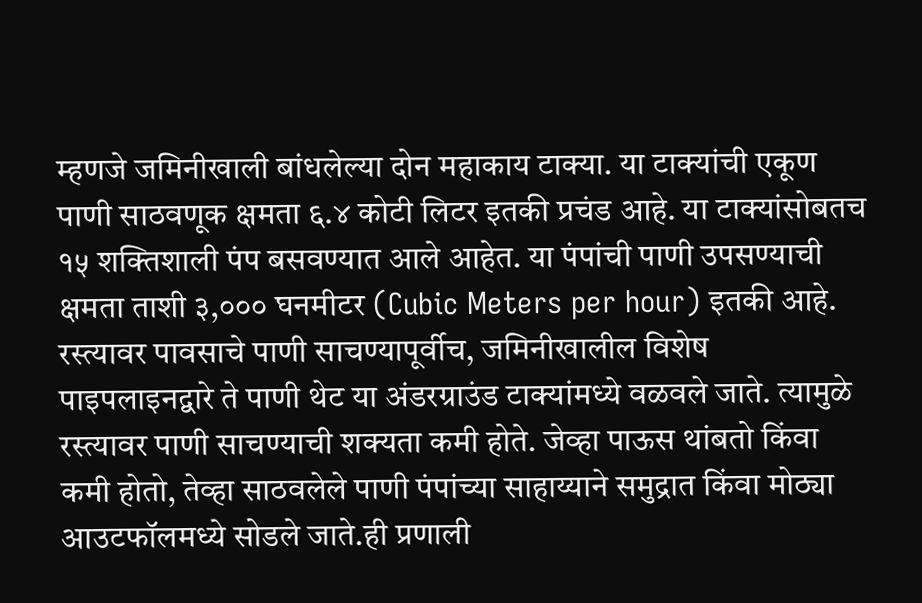म्हणजे जमिनीखाली बांधलेल्या दोन महाकाय टाक्या. या टाक्यांची एकूण पाणी साठवणूक क्षमता ६.४ कोटी लिटर इतकी प्रचंड आहे. या टाक्यांसोबतच १५ शक्तिशाली पंप बसवण्यात आले आहेत. या पंपांची पाणी उपसण्याची क्षमता ताशी ३,००० घनमीटर (Cubic Meters per hour) इतकी आहे.
रस्त्यावर पावसाचे पाणी साचण्यापूर्वीच, जमिनीखालील विशेष पाइपलाइनद्वारे ते पाणी थेट या अंडरग्राउंड टाक्यांमध्ये वळवले जाते. त्यामुळे रस्त्यावर पाणी साचण्याची शक्यता कमी होते. जेव्हा पाऊस थांबतो किंवा कमी होतो, तेव्हा साठवलेले पाणी पंपांच्या साहाय्याने समुद्रात किंवा मोठ्या आउटफॉलमध्ये सोडले जाते.ही प्रणाली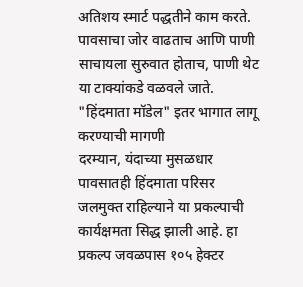अतिशय स्मार्ट पद्धतीने काम करते. पावसाचा जोर वाढताच आणि पाणी साचायला सुरुवात होताच, पाणी थेट या टाक्यांकडे वळवले जाते.
"हिंदमाता मॉडेल" इतर भागात लागू करण्याची मागणी
दरम्यान, यंदाच्या मुसळधार पावसातही हिंदमाता परिसर जलमुक्त राहिल्याने या प्रकल्पाची कार्यक्षमता सिद्ध झाली आहे. हा प्रकल्प जवळपास १०५ हेक्टर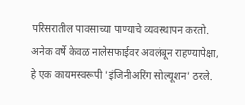परिसरातील पावसाच्या पाण्याचे व्यवस्थापन करतो. अनेक वर्षे केवळ नालेसफाईवर अवलंबून राहण्यापेक्षा, हे एक कायमस्वरूपी 'इंजिनीअरिंग सोल्यूशन' ठरले.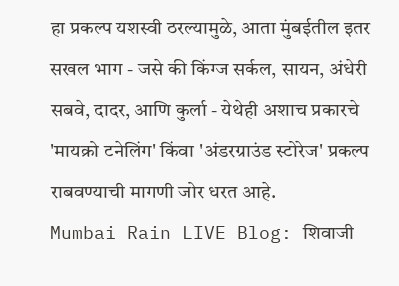हा प्रकल्प यशस्वी ठरल्यामुळे, आता मुंबईतील इतर सखल भाग - जसे की किंग्ज सर्कल, सायन, अंधेरी सबवे, दादर, आणि कुर्ला - येथेही अशाच प्रकारचे 'मायक्रो टनेलिंग' किंवा 'अंडरग्राउंड स्टोरेज' प्रकल्प राबवण्याची मागणी जोर धरत आहे.
Mumbai Rain LIVE Blog: शिवाजी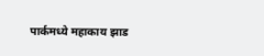पार्कमध्ये महाकाय झाड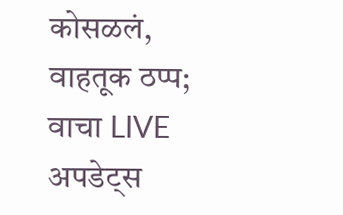कोसळलं, वाहतूक ठप्प; वाचा LIVE अपडेट्स